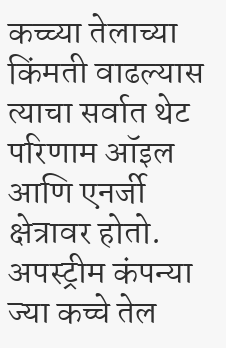कच्च्या तेलाच्या किंमती वाढल्यास त्याचा सर्वात थेट परिणाम ऑइल आणि एनर्जी क्षेत्रावर होतो. अपस्ट्रीम कंपन्या ज्या कच्चे तेल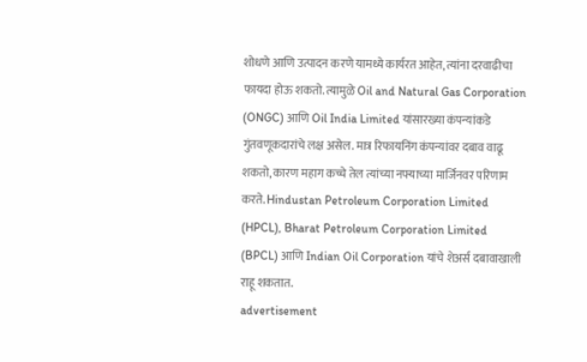शोधणे आणि उत्पादन करणे यामध्ये कार्यरत आहेत, त्यांना दरवाढीचा फायदा होऊ शकतो. त्यामुळे Oil and Natural Gas Corporation (ONGC) आणि Oil India Limited यांसारख्या कंपन्यांकडे गुंतवणूकदारांचे लक्ष असेल. मात्र रिफायनिंग कंपन्यांवर दबाव वाढू शकतो, कारण महाग कच्चे तेल त्यांच्या नफ्याच्या मार्जिनवर परिणाम करते. Hindustan Petroleum Corporation Limited (HPCL), Bharat Petroleum Corporation Limited (BPCL) आणि Indian Oil Corporation यांचे शेअर्स दबावाखाली राहू शकतात.
advertisement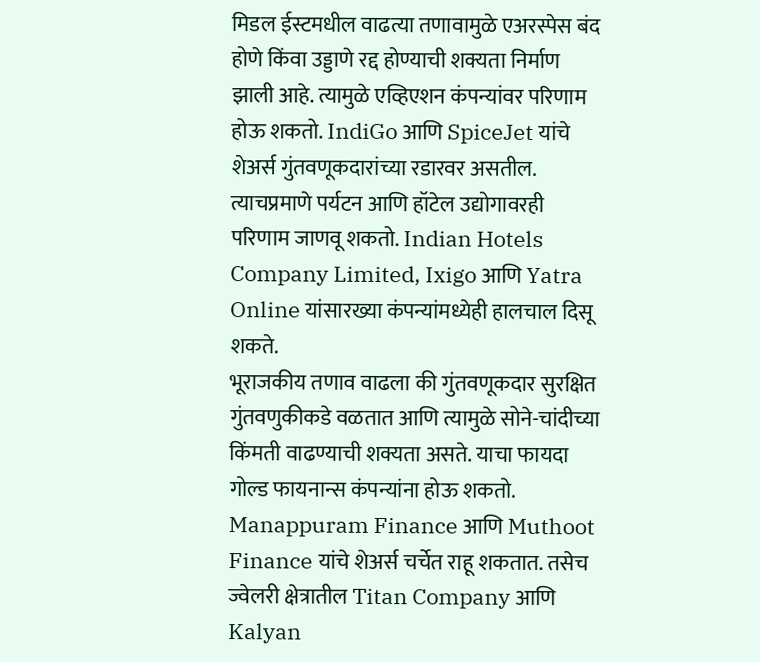मिडल ईस्टमधील वाढत्या तणावामुळे एअरस्पेस बंद होणे किंवा उड्डाणे रद्द होण्याची शक्यता निर्माण झाली आहे. त्यामुळे एव्हिएशन कंपन्यांवर परिणाम होऊ शकतो. IndiGo आणि SpiceJet यांचे शेअर्स गुंतवणूकदारांच्या रडारवर असतील. त्याचप्रमाणे पर्यटन आणि हॉटेल उद्योगावरही परिणाम जाणवू शकतो. Indian Hotels Company Limited, Ixigo आणि Yatra Online यांसारख्या कंपन्यांमध्येही हालचाल दिसू शकते.
भूराजकीय तणाव वाढला की गुंतवणूकदार सुरक्षित गुंतवणुकीकडे वळतात आणि त्यामुळे सोने-चांदीच्या किंमती वाढण्याची शक्यता असते. याचा फायदा गोल्ड फायनान्स कंपन्यांना होऊ शकतो. Manappuram Finance आणि Muthoot Finance यांचे शेअर्स चर्चेत राहू शकतात. तसेच ज्वेलरी क्षेत्रातील Titan Company आणि Kalyan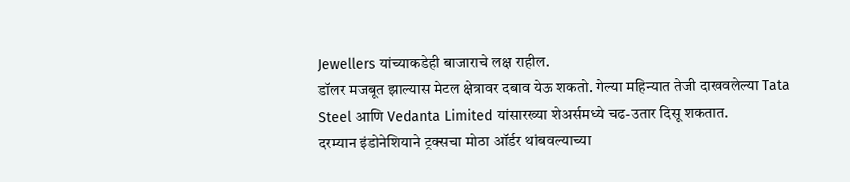Jewellers यांच्याकडेही बाजाराचे लक्ष राहील.
डॉलर मजबूत झाल्यास मेटल क्षेत्रावर दबाव येऊ शकतो. गेल्या महिन्यात तेजी दाखवलेल्या Tata Steel आणि Vedanta Limited यांसारख्या शेअर्समध्ये चढ-उतार दिसू शकतात.
दरम्यान इंडोनेशियाने ट्रक्सचा मोठा ऑर्डर थांबवल्याच्या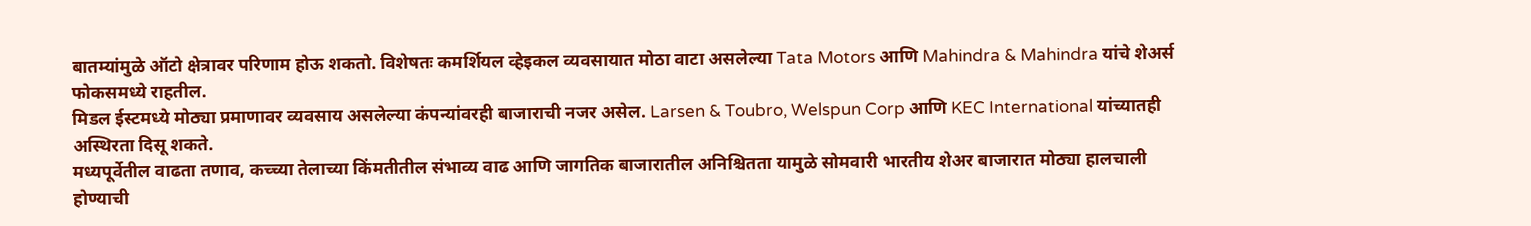बातम्यांमुळे ऑटो क्षेत्रावर परिणाम होऊ शकतो. विशेषतः कमर्शियल व्हेइकल व्यवसायात मोठा वाटा असलेल्या Tata Motors आणि Mahindra & Mahindra यांचे शेअर्स फोकसमध्ये राहतील.
मिडल ईस्टमध्ये मोठ्या प्रमाणावर व्यवसाय असलेल्या कंपन्यांवरही बाजाराची नजर असेल. Larsen & Toubro, Welspun Corp आणि KEC International यांच्यातही अस्थिरता दिसू शकते.
मध्यपूर्वेतील वाढता तणाव, कच्च्या तेलाच्या किंमतीतील संभाव्य वाढ आणि जागतिक बाजारातील अनिश्चितता यामुळे सोमवारी भारतीय शेअर बाजारात मोठ्या हालचाली होण्याची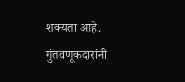शक्यता आहे. गुंतवणूकदारांनी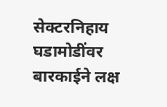सेक्टरनिहाय घडामोडींवर बारकाईने लक्ष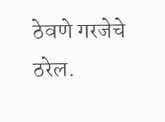ठेवणे गरजेचे ठरेल.